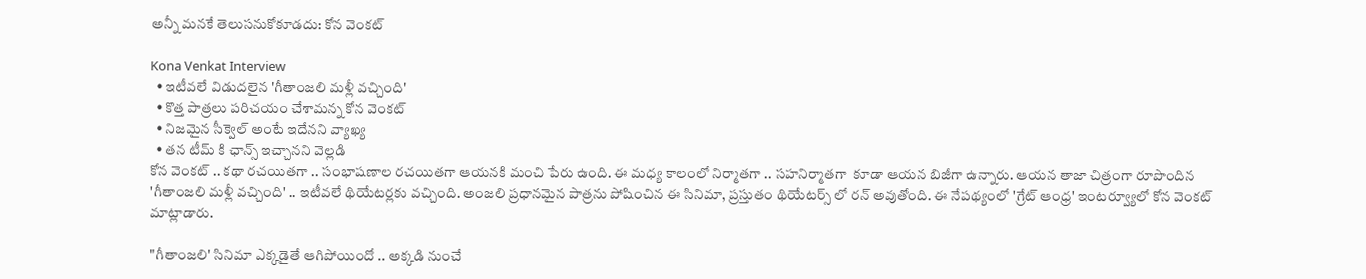అన్నీ మనకే తెలుసనుకోకూడదు: కోన వెంకట్

Kona Venkat Interview
  • ఇటీవలే విడుదలైన 'గీతాంజలి మళ్లీ వచ్చింది'
  • కొత్త పాత్రలు పరిచయం చేశామన్న కోన వెంకట్
  • నిజమైన సీక్వెల్ అంటే ఇదేనని వ్యాఖ్య
  • తన టీమ్ కి ఛాన్స్ ఇచ్చానని వెల్లడి
కోన వెంకట్ .. కథా రచయితగా .. సంభాషణాల రచయితగా ఆయనకి మంచి పేరు ఉంది. ఈ మధ్య కాలంలో నిర్మాతగా .. సహనిర్మాతగా  కూడా ఆయన బిజీగా ఉన్నారు. ఆయన తాజా చిత్రంగా రూపొందిన 'గీతాంజలి మళ్లీ వచ్చింది' .. ఇటీవలే థియేటర్లకు వచ్చింది. అంజలి ప్రధానమైన పాత్రను పోషించిన ఈ సినిమా, ప్రస్తుతం థియేటర్స్ లో రన్ అవుతోంది. ఈ నేపథ్యంలో 'గ్రేట్ ఆంధ్ర' ఇంటర్వ్యూలో కోన వెంకట్ మాట్లాడారు.

"గీతాంజలి' సినిమా ఎక్కడైతే ఆగిపోయిందో .. అక్కడి నుంచే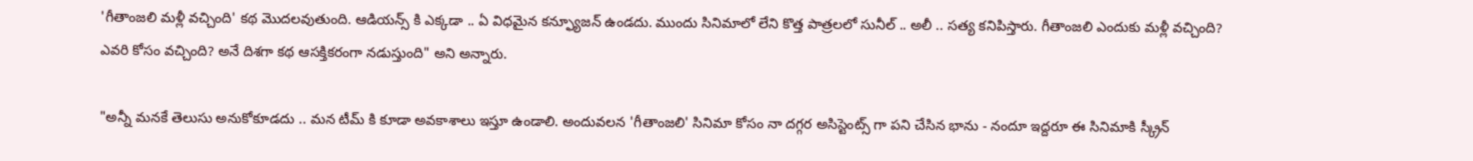'గీతాంజలి మళ్లీ వచ్చింది' కథ మొదలవుతుంది. ఆడియన్స్ కి ఎక్కడా .. ఏ విధమైన కన్ఫ్యూజన్ ఉండదు. ముందు సినిమాలో లేని కొత్త పాత్రలలో సునీల్ .. అలీ .. సత్య కనిపిస్తారు. గీతాంజలి ఎందుకు మళ్లీ వచ్చింది? ఎవరి కోసం వచ్చింది? అనే దిశగా కథ ఆసక్తికరంగా నడుస్తుంది" అని అన్నారు.

"అన్నీ మనకే తెలుసు అనుకోకూడదు .. మన టీమ్ కి కూడా అవకాశాలు ఇస్తూ ఉండాలి. అందువలన 'గీతాంజలి' సినిమా కోసం నా దగ్గర అసిస్టెంట్స్ గా పని చేసిన భాను - నందూ ఇద్దరూ ఈ సినిమాకి స్క్రీన్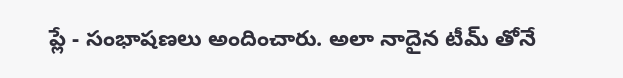ప్లే - సంభాషణలు అందించారు. అలా నాదైన టీమ్ తోనే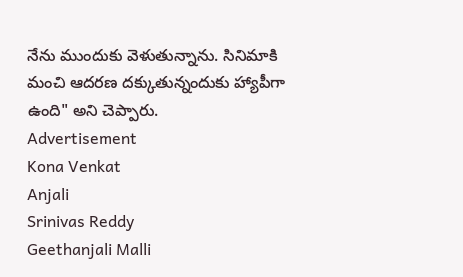నేను ముందుకు వెళుతున్నాను. సినిమాకి మంచి ఆదరణ దక్కుతున్నందుకు హ్యాపీగా ఉంది" అని చెప్పారు.
Advertisement
Kona Venkat
Anjali
Srinivas Reddy
Geethanjali Malli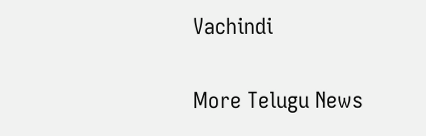Vachindi

More Telugu News